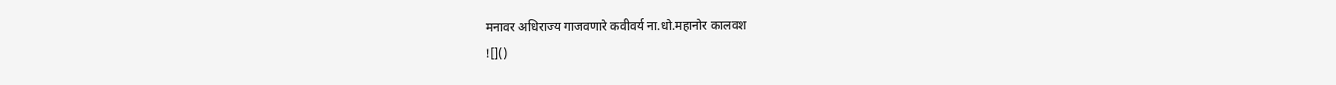मनावर अधिराज्य गाजवणारे कवीवर्य ना.धो.महानोर कालवश
![]()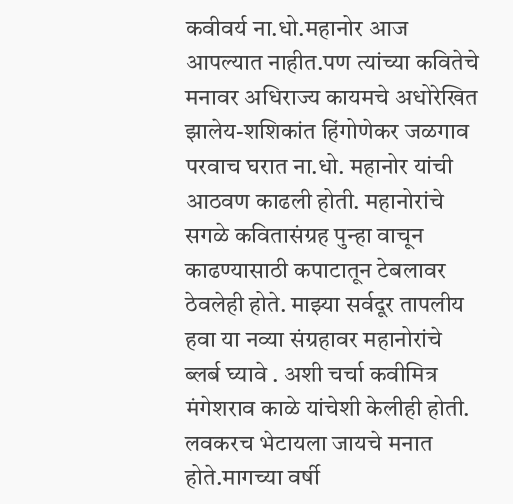कवीवर्य ना.धो.महानोर आज आपल्यात नाहीत.पण त्यांच्या कवितेचे मनावर अधिराज्य कायमचे अधोरेखित झालेय-शशिकांत हिंगोणेकर जळगाव
परवाच घरात ना.धो. महानोर यांची आठवण काढली होती. महानोरांचे सगळे कवितासंग्रह पुन्हा वाचून काढण्यासाठी कपाटातून टेबलावर ठेवलेही होते. माझ्या सर्वदूर तापलीय हवा या नव्या संग्रहावर महानोरांचे ब्लर्ब घ्यावे . अशी चर्चा कवीमित्र मंगेशराव काळे यांचेशी केलीही होती. लवकरच भेटायला जायचे मनात होते.मागच्या वर्षी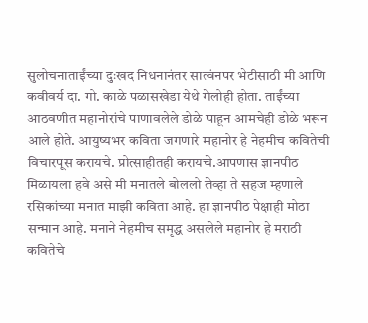सुलोचनाताईंच्या दुःखद निधनानंतर सात्वंनपर भेटीसाठी मी आणि कवीवर्य दा. गो. काळे पळासखेडा येथे गेलोही होता. ताईंच्या आठवणीत महानोरांचे पाणावलेले डोळे पाहून आमचेही डोळे भरून आले होते. आयुष्यभर कविता जगणारे महानोर हे नेहमीच कवितेची विचारपूस करायचे. प्रोत्साहीतही करायचे.आपणास ज्ञानपीठ मिळायला हवे असे मी मनातले बोललो तेव्हा ते सहज म्हणाले रसिकांच्या मनात माझी कविता आहे. हा ज्ञानपीठ पेक्षाही मोठा सन्मान आहे. मनाने नेहमीच समृद्ध असलेले महानोर हे मराठी कवितेचे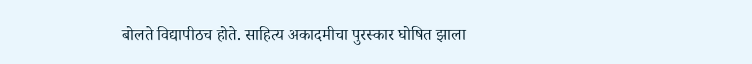बोलते विद्यापीठच होते. साहित्य अकादमीचा पुरस्कार घोषित झाला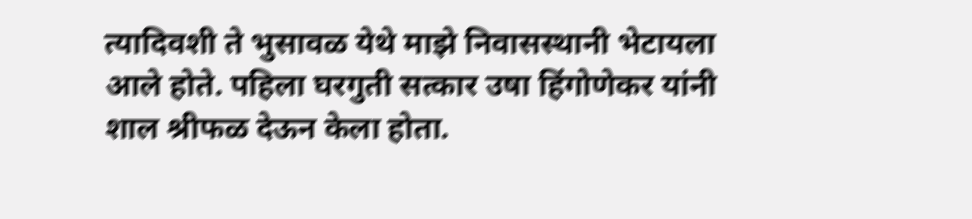त्यादिवशी ते भुसावळ येथे माझे निवासस्थानी भेटायला आले होते. पहिला घरगुती सत्कार उषा हिंगोणेकर यांनी शाल श्रीफळ देऊन केला होता.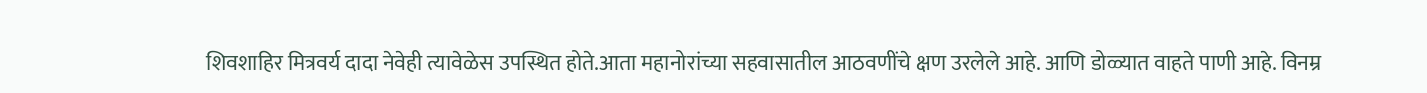शिवशाहिर मित्रवर्य दादा नेवेही त्यावेळेस उपस्थित होते.आता महानोरांच्या सहवासातील आठवणींचे क्षण उरलेले आहे. आणि डोळ्यात वाहते पाणी आहे. विनम्र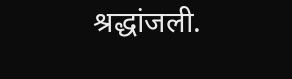श्रद्धांजली.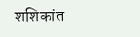शशिकांत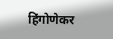हिंगोणेकर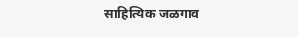साहित्यिक जळगाव